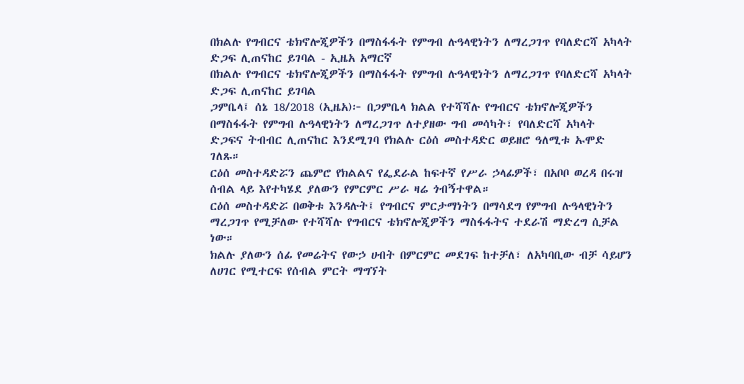በክልሉ የግብርና ቴክኖሎጂዎችን በማስፋፋት የምግብ ሉዓላዊነትን ለማረጋገጥ የባለድርሻ አካላት ድጋፍ ሊጠናከር ይገባል - ኢዜአ አማርኛ
በክልሉ የግብርና ቴክኖሎጂዎችን በማስፋፋት የምግብ ሉዓላዊነትን ለማረጋገጥ የባለድርሻ አካላት ድጋፍ ሊጠናከር ይገባል
ጋምቤላ፤ ሰኔ 18/2018 (ኢዜአ)፦ በጋምቤላ ክልል የተሻሻሉ የግብርና ቴክኖሎጂዎችን በማስፋፋት የምግብ ሉዓላዊነትን ለማረጋገጥ ለተያዘው ግብ መሳካት፣ የባለድርሻ አካላት ድጋፍና ትብብር ሊጠናከር እንደሚገባ የክልሉ ርዕሰ መስተዳድር ወይዘሮ ዓለሚቱ ኡሞድ ገለጹ።
ርዕሰ መስተዳድሯን ጨምሮ የክልልና የፌደራል ከፍተኛ የሥራ ኃላፊዎች፣ በአቦቦ ወረዳ በሩዝ ሰብል ላይ እየተካሄደ ያለውን የምርምር ሥራ ዛሬ ጎብኝተዋል።
ርዕሰ መስተዳድሯ በወቅቱ እንዳሉት፤ የግብርና ምርታማነትን በማሳደግ የምግብ ሉዓላዊነትን ማረጋገጥ የሚቻለው የተሻሻሉ የግብርና ቴክኖሎጂዎችን ማስፋፋትና ተደራሽ ማድረግ ሲቻል ነው።
ክልሉ ያለውን ሰፊ የመሬትና የውኃ ሀብት በምርምር መደገፍ ከተቻለ፣ ለአካባቢው ብቻ ሳይሆን ለሀገር የሚተርፍ የሰብል ምርት ማግኘት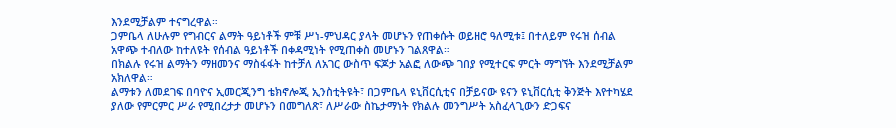እንደሚቻልም ተናግረዋል።
ጋምቤላ ለሁሉም የግብርና ልማት ዓይነቶች ምቹ ሥነ-ምህዳር ያላት መሆኑን የጠቀሱት ወይዘሮ ዓለሚቱ፤ በተለይም የሩዝ ሰብል አዋጭ ተብለው ከተለዩት የሰብል ዓይነቶች በቀዳሚነት የሚጠቀስ መሆኑን ገልጸዋል።
በክልሉ የሩዝ ልማትን ማዘመንና ማስፋፋት ከተቻለ ለአገር ውስጥ ፍጆታ አልፎ ለውጭ ገበያ የሚተርፍ ምርት ማግኘት እንደሚቻልም አክለዋል።
ልማቱን ለመደገፍ በባዮና ኢመርጂንግ ቴክኖሎጂ ኢንስቲትዩት፣ በጋምቤላ ዩኒቨርሲቲና በቻይናው ዩናን ዩኒቨርሲቲ ቅንጅት እየተካሄደ ያለው የምርምር ሥራ የሚበረታታ መሆኑን በመግለጽ፣ ለሥራው ስኬታማነት የክልሉ መንግሥት አስፈላጊውን ድጋፍና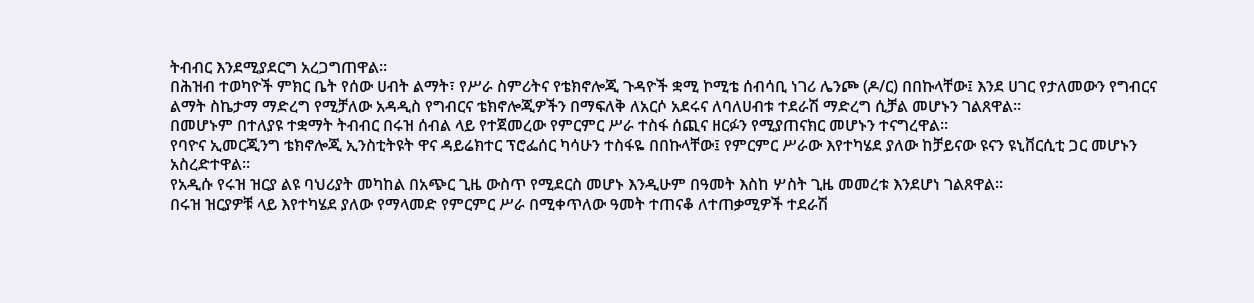ትብብር እንደሚያደርግ አረጋግጠዋል።
በሕዝብ ተወካዮች ምክር ቤት የሰው ሀብት ልማት፣ የሥራ ስምሪትና የቴክኖሎጂ ጉዳዮች ቋሚ ኮሚቴ ሰብሳቢ ነገሪ ሌንጮ (ዶ/ር) በበኩላቸው፤ እንደ ሀገር የታለመውን የግብርና ልማት ስኬታማ ማድረግ የሚቻለው አዳዲስ የግብርና ቴክኖሎጂዎችን በማፍለቅ ለአርሶ አደሩና ለባለሀብቱ ተደራሽ ማድረግ ሲቻል መሆኑን ገልጸዋል።
በመሆኑም በተለያዩ ተቋማት ትብብር በሩዝ ሰብል ላይ የተጀመረው የምርምር ሥራ ተስፋ ሰጪና ዘርፉን የሚያጠናክር መሆኑን ተናግረዋል።
የባዮና ኢመርጂንግ ቴክኖሎጂ ኢንስቲትዩት ዋና ዳይሬክተር ፕሮፌሰር ካሳሁን ተስፋዬ በበኩላቸው፤ የምርምር ሥራው እየተካሄደ ያለው ከቻይናው ዩናን ዩኒቨርሲቲ ጋር መሆኑን አስረድተዋል።
የአዲሱ የሩዝ ዝርያ ልዩ ባህሪያት መካከል በአጭር ጊዜ ውስጥ የሚደርስ መሆኑ እንዲሁም በዓመት እስከ ሦስት ጊዜ መመረቱ እንደሆነ ገልጸዋል።
በሩዝ ዝርያዎቹ ላይ እየተካሄደ ያለው የማላመድ የምርምር ሥራ በሚቀጥለው ዓመት ተጠናቆ ለተጠቃሚዎች ተደራሽ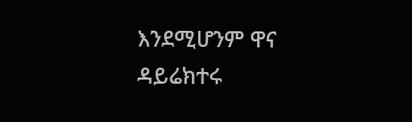እንደሚሆንም ዋና ዳይሬክተሩ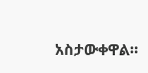አስታውቀዋል።